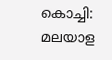കൊച്ചി: മലയാള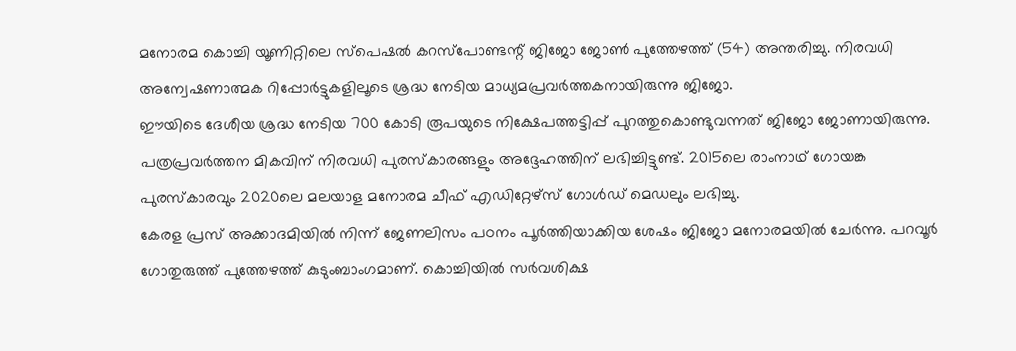മനോരമ കൊച്ചി യൂണിറ്റിലെ സ്പെഷൽ കറസ്പോണ്ടന്റ് ജിജോ ജോൺ പുത്തേഴത്ത് (54) അന്തരിച്ചു. നിരവധി അന്വേഷണാത്മക റിപ്പോർട്ടുകളിലൂടെ ശ്രദ്ധ നേടിയ മാധ്യമപ്രവർത്തകനായിരുന്നു ജിജോ.
ഈയിടെ ദേശീയ ശ്രദ്ധ നേടിയ 700 കോടി രൂപയുടെ നിക്ഷേപത്തട്ടിപ്പ് പുറത്തുകൊണ്ടുവന്നത് ജിജോ ജോണായിരുന്നു. പത്രപ്രവർത്തന മികവിന് നിരവധി പുരസ്കാരങ്ങളും അദ്ദേഹത്തിന് ലഭിച്ചിട്ടുണ്ട്. 2015ലെ രാംനാഥ് ഗോയങ്ക പുരസ്കാരവും 2020ലെ മലയാള മനോരമ ചീഫ് എഡിറ്റേഴ്സ് ഗോൾഡ് മെഡലും ലഭിച്ചു.
കേരള പ്രസ് അക്കാദമിയിൽ നിന്ന് ജേണലിസം പഠനം പൂർത്തിയാക്കിയ ശേഷം ജിജോ മനോരമയിൽ ചേർന്നു. പറവൂർ ഗോതുരുത്ത് പുത്തേഴത്ത് കുടുംബാംഗമാണ്. കൊച്ചിയിൽ സർവശിക്ഷ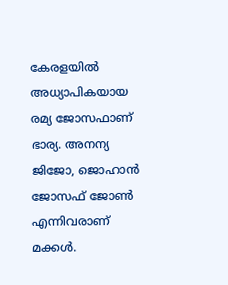കേരളയിൽ അധ്യാപികയായ രമ്യ ജോസഫാണ് ഭാര്യ. അനന്യ ജിജോ, ജൊഹാൻ ജോസഫ് ജോൺ എന്നിവരാണ് മക്കൾ.